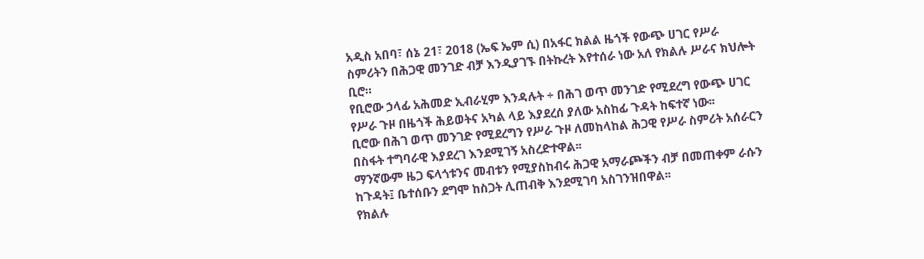አዲስ አበባ፣ ሰኔ 21፣ 2018 (ኤፍ ኤም ሲ) በአፋር ክልል ዜጎች የውጭ ሀገር የሥራ ስምሪትን በሕጋዊ መንገድ ብቻ እንዲያገኙ በትኩረት እየተሰራ ነው አለ የክልሉ ሥራና ክህሎት ቢሮ።
የቢሮው ኃላፊ አሕመድ ኢብራሂም እንዳሉት ÷ በሕገ ወጥ መንገድ የሚደረግ የውጭ ሀገር የሥራ ጉዞ በዜጎች ሕይወትና አካል ላይ እያደረሰ ያለው አስከፊ ጉዳት ከፍተኛ ነው፡፡
ቢሮው በሕገ ወጥ መንገድ የሚደረግን የሥራ ጉዞ ለመከላከል ሕጋዊ የሥራ ስምሪት አሰራርን በስፋት ተግባራዊ እያደረገ እንደሚገኝ አስረድተዋል፡፡
ማንኛውም ዜጋ ፍላጎቱንና መብቱን የሚያስከብሩ ሕጋዊ አማራጮችን ብቻ በመጠቀም ራሱን ከጉዳት፤ ቤተሰቡን ደግሞ ከስጋት ሊጠብቅ እንደሚገባ አስገንዝበዋል፡፡
የክልሉ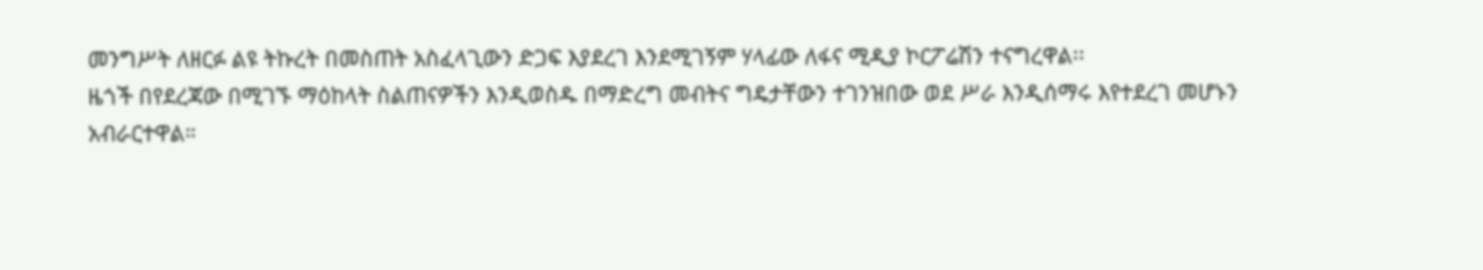መንግሥት ለዘርፉ ልዩ ትኩረት በመስጠት አስፈላጊውን ድጋፍ እያደረገ እንደሚገኝም ሃላፊው ለፋና ሚዲያ ኮርፖሬሽን ተናግረዋል፡፡
ዜጎች በየደረጃው በሚገኙ ማዕከላት ስልጠናዎችን እንዲወስዱ በማድረግ መብትና ግዴታቸውን ተገንዝበው ወደ ሥራ እንዲሰማሩ እየተደረገ መሆኑን አብራርተዋል።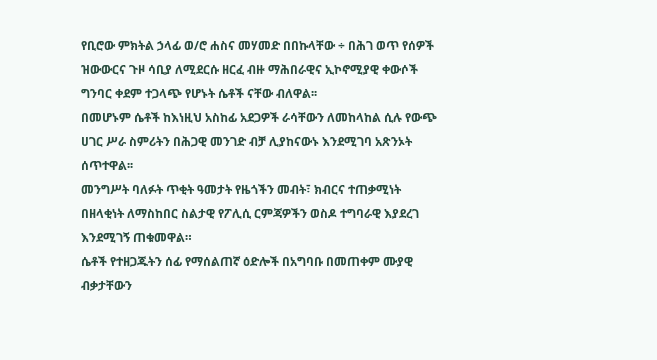የቢሮው ምክትል ኃላፊ ወ/ሮ ሐስና መሃመድ በበኩላቸው ÷ በሕገ ወጥ የሰዎች ዝውውርና ጉዞ ሳቢያ ለሚደርሱ ዘርፈ ብዙ ማሕበራዊና ኢኮኖሚያዊ ቀውሶች ግንባር ቀደም ተጋላጭ የሆኑት ሴቶች ናቸው ብለዋል፡፡
በመሆኑም ሴቶች ከእነዚህ አስከፊ አደጋዎች ራሳቸውን ለመከላከል ሲሉ የውጭ ሀገር ሥራ ስምሪትን በሕጋዊ መንገድ ብቻ ሊያከናውኑ እንደሚገባ አጽንኦት ሰጥተዋል፡፡
መንግሥት ባለፉት ጥቂት ዓመታት የዜጎችን መብት፣ ክብርና ተጠቃሚነት በዘላቂነት ለማስከበር ስልታዊ የፖሊሲ ርምጃዎችን ወስዶ ተግባራዊ እያደረገ እንደሚገኝ ጠቁመዋል።
ሴቶች የተዘጋጁትን ሰፊ የማሰልጠኛ ዕድሎች በአግባቡ በመጠቀም ሙያዊ ብቃታቸውን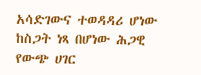አሳድገውና ተወዳዳሪ ሆነው ከስጋት ነጻ በሆነው ሕጋዊ የውጭ ሀገር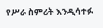የሥራ ስምሪት እንዲሳተፉ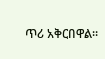ጥሪ አቅርበዋል።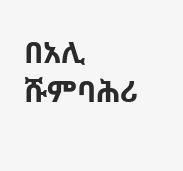በአሊ ሹምባሕሪ